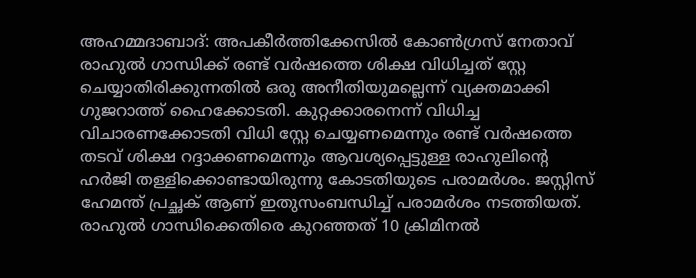അഹമ്മദാബാദ്: അപകീർത്തിക്കേസിൽ കോൺഗ്രസ് നേതാവ് രാഹുൽ ഗാന്ധിക്ക് രണ്ട് വർഷത്തെ ശിക്ഷ വിധിച്ചത് സ്റ്റേ ചെയ്യാതിരിക്കുന്നതിൽ ഒരു അനീതിയുമല്ലെന്ന് വ്യക്തമാക്കി ഗുജറാത്ത് ഹൈക്കോടതി. കുറ്റക്കാരനെന്ന് വിധിച്ച വിചാരണക്കോടതി വിധി സ്റ്റേ ചെയ്യണമെന്നും രണ്ട് വർഷത്തെ തടവ് ശിക്ഷ റദ്ദാക്കണമെന്നും ആവശ്യപ്പെട്ടുള്ള രാഹുലിന്റെ ഹർജി തള്ളിക്കൊണ്ടായിരുന്നു കോടതിയുടെ പരാമർശം. ജസ്റ്റിസ് ഹേമന്ത് പ്രച്ഛക് ആണ് ഇതുസംബന്ധിച്ച് പരാമർശം നടത്തിയത്.
രാഹുൽ ഗാന്ധിക്കെതിരെ കുറഞ്ഞത് 10 ക്രിമിനൽ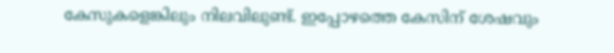കേസുകളെങ്കിലും നിലവിലുണ്ട്. ഇപ്പോഴത്തെ കേസിന് ശേഷവും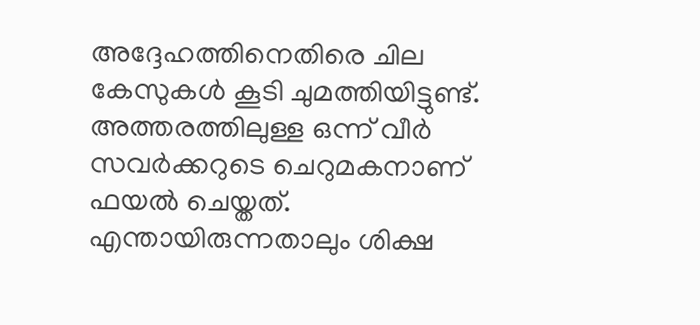അദ്ദേഹത്തിനെതിരെ ചില കേസുകൾ കൂടി ചുമത്തിയിട്ടുണ്ട്. അത്തരത്തിലുള്ള ഒന്ന് വീർ സവർക്കറുടെ ചെറുമകനാണ് ഫയൽ ചെയ്തത്. എന്തായിരുന്നതാലും ശിക്ഷ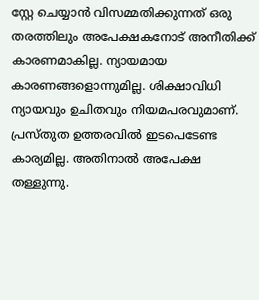സ്റ്റേ ചെയ്യാൻ വിസമ്മതിക്കുന്നത് ഒരു തരത്തിലും അപേക്ഷകനോട് അനീതിക്ക് കാരണമാകില്ല. ന്യായമായ കാരണങ്ങളൊന്നുമില്ല. ശിക്ഷാവിധി ന്യായവും ഉചിതവും നിയമപരവുമാണ്. പ്രസ്തുത ഉത്തരവിൽ ഇടപെടേണ്ട കാര്യമില്ല. അതിനാൽ അപേക്ഷ തള്ളുന്നു.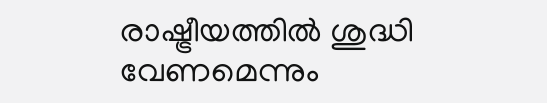രാഷ്ട്രീയത്തിൽ ശുദ്ധി വേണമെന്നും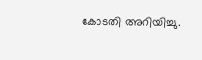കോടതി അറിയിച്ചു.